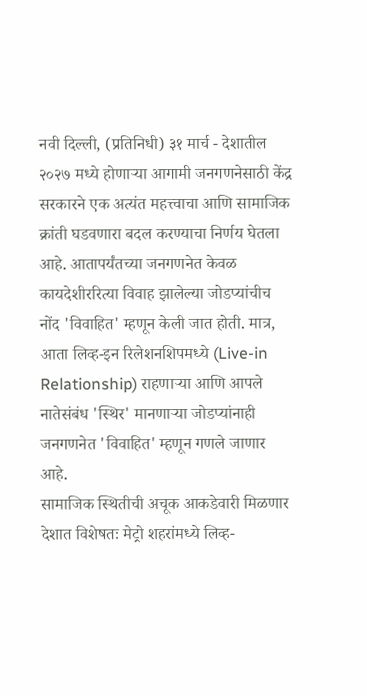नवी दिल्ली, (प्रतिनिधी) ३१ मार्च - देशातील २०२७ मध्ये होणाऱ्या आगामी जनगणनेसाठी केंद्र सरकारने एक अत्यंत महत्त्वाचा आणि सामाजिक क्रांती घडवणारा बदल करण्याचा निर्णय घेतला आहे. आतापर्यंतच्या जनगणनेत केवळ कायदेशीररित्या विवाह झालेल्या जोडप्यांचीच नोंद 'विवाहित' म्हणून केली जात होती. मात्र, आता लिव्ह-इन रिलेशनशिपमध्ये (Live-in Relationship) राहणाऱ्या आणि आपले नातेसंबंध 'स्थिर' मानणाऱ्या जोडप्यांनाही जनगणनेत 'विवाहित' म्हणून गणले जाणार आहे.
सामाजिक स्थितीची अचूक आकडेवारी मिळणार देशात विशेषतः मेट्रो शहरांमध्ये लिव्ह-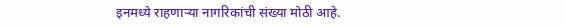इनमध्ये राहणाऱ्या नागरिकांची संख्या मोठी आहे.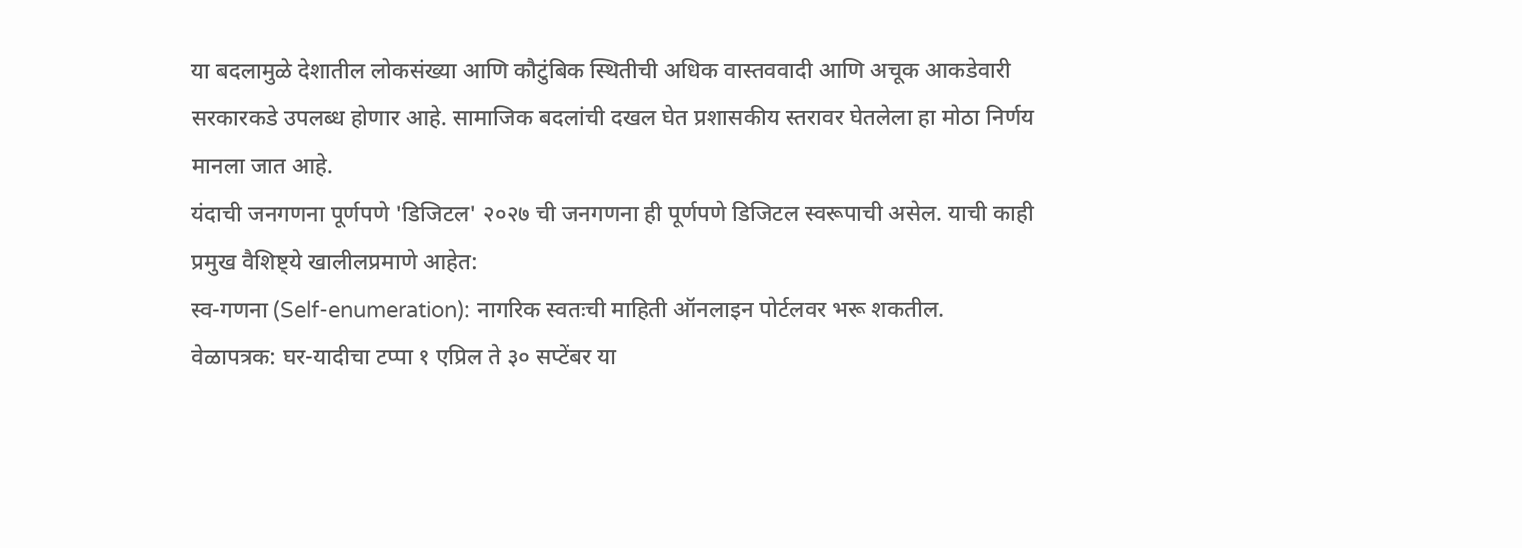या बदलामुळे देशातील लोकसंख्या आणि कौटुंबिक स्थितीची अधिक वास्तववादी आणि अचूक आकडेवारी सरकारकडे उपलब्ध होणार आहे. सामाजिक बदलांची दखल घेत प्रशासकीय स्तरावर घेतलेला हा मोठा निर्णय मानला जात आहे.
यंदाची जनगणना पूर्णपणे 'डिजिटल' २०२७ ची जनगणना ही पूर्णपणे डिजिटल स्वरूपाची असेल. याची काही प्रमुख वैशिष्ट्ये खालीलप्रमाणे आहेत:
स्व-गणना (Self-enumeration): नागरिक स्वतःची माहिती ऑनलाइन पोर्टलवर भरू शकतील.
वेळापत्रक: घर-यादीचा टप्पा १ एप्रिल ते ३० सप्टेंबर या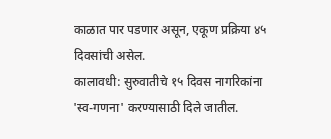काळात पार पडणार असून, एकूण प्रक्रिया ४५ दिवसांची असेल.
कालावधी: सुरुवातीचे १५ दिवस नागरिकांना 'स्व-गणना' करण्यासाठी दिले जातील.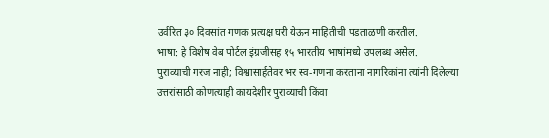उर्वरित ३० दिवसांत गणक प्रत्यक्ष घरी येऊन माहितीची पडताळणी करतील.
भाषा: हे विशेष वेब पोर्टल इंग्रजीसह १५ भारतीय भाषांमध्ये उपलब्ध असेल.
पुराव्याची गरज नाही; विश्वासार्हतेवर भर स्व-गणना करताना नागरिकांना त्यांनी दिलेल्या उत्तरांसाठी कोणत्याही कायदेशीर पुराव्याची किंवा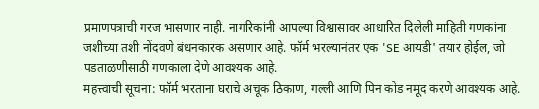प्रमाणपत्राची गरज भासणार नाही. नागरिकांनी आपल्या विश्वासावर आधारित दिलेली माहिती गणकांना जशीच्या तशी नोंदवणे बंधनकारक असणार आहे. फॉर्म भरल्यानंतर एक 'SE आयडी' तयार होईल, जो पडताळणीसाठी गणकाला देणे आवश्यक आहे.
महत्त्वाची सूचना: फॉर्म भरताना घराचे अचूक ठिकाण, गल्ली आणि पिन कोड नमूद करणे आवश्यक आहे.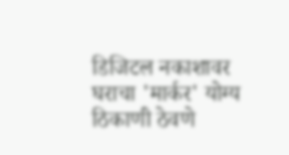डिजिटल नकाशावर घराचा 'मार्कर' योग्य ठिकाणी ठेवणे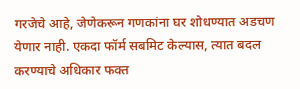गरजेचे आहे, जेणेकरून गणकांना घर शोधण्यात अडचण येणार नाही. एकदा फॉर्म सबमिट केल्यास, त्यात बदल करण्याचे अधिकार फक्त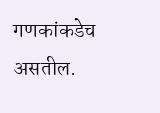गणकांकडेच असतील.